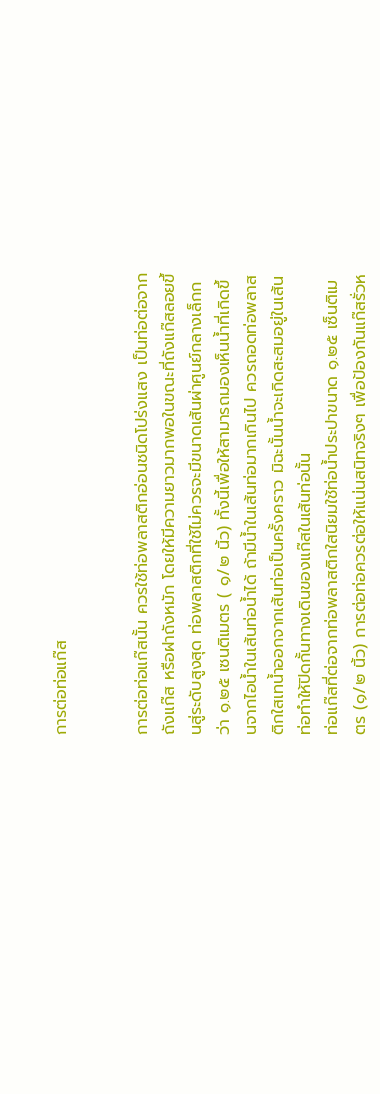การต่อท่อแก๊ส


การต่อท่อแก๊สนั้น ควรใช้ท่อพลาสติกอ่อนชนิดโปร่งแสง เป็นท่อต่อจากถังแก๊ส หรือฝาถังหมัก โดยให้มีความยาวมากพอในขณะที่ถังแก๊สลอยขึ้นสู่ระดับสูงสุด ท่อพลาสติกที่ใช้ไม่ควรจะมีขนาดเส้นผ่าศูนย์กลางเล็กกว่า ๑.๒๕ เซนติเมตร ( ๑/๒ นิ้ว) ทั้งนี้เพื่อให้สามารถมองเห็นน้ำที่เกิดขึ้นจากไอน้ำในเส้นท่อน้ำได้ ถ้ามีน้ำในเส้นท่อมากเกินไป ควรถอดท่อพลาสติกใสเทน้ำออกจากเส้นท่อเป็นครั้งคราว มิฉะนั้นน้ำจะเกิดสะสมอยู่ในเส้นท่อทำให้ปิดกั้นทางเดินของแก๊สในเส้นท่อนั้น
ท่อแก๊สที่ต่อจากท่อพลาสติกใสนิยมใช้ท่อน้ำประปาขนาด ๑.๒๕ เซ็นติเมตร (๑/๒ นิ้ว) การต่อท่อควรต่อให้แน่นสนิทจริงๆ เพื่อป้องกันแก๊สรั่วห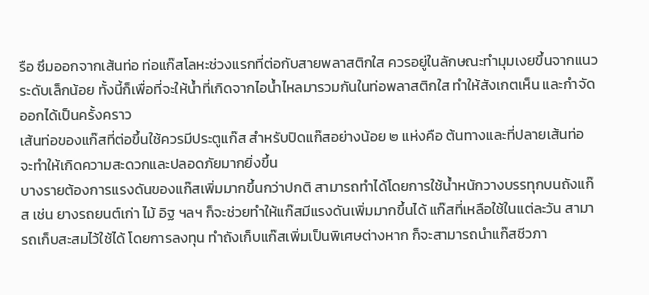รือ ซึมออกจากเส้นท่อ ท่อแก๊สโลหะช่วงแรกที่ต่อกับสายพลาสติกใส ควรอยู่ในลักษณะทำมุมเงยขึ้นจากแนวระดับเล็กน้อย ทั้งนี้ก็เพื่อที่จะให้น้ำที่เกิดจากไอน้ำไหลมารวมกันในท่อพลาสติกใส ทำให้สังเกตเห็น และกำจัดออกได้เป็นครั้งคราว
เส้นท่อของแก๊สที่ต่อขึ้นใช้ควรมีประตูแก๊ส สำหรับปิดแก๊สอย่างน้อย ๒ แห่งคือ ต้นทางและที่ปลายเส้นท่อ จะทำให้เกิดความสะดวกและปลอดภัยมากยิ่งขึ้น
บางรายต้องการแรงดันของแก๊สเพิ่มมากขึ้นกว่าปกติ สามารถทำได้โดยการใช้น้ำหนักวางบรรทุกบนถังแก๊ส เช่น ยางรถยนต์เก่า ไม้ อิฐ ฯลฯ ก็จะช่วยทำให้แก๊สมีแรงดันเพิ่มมากขึ้นได้ แก๊สที่เหลือใช้ในแต่ละวัน สามารถเก็บสะสมไว้ใช้ได้ โดยการลงทุน ทำถังเก็บแก๊สเพิ่มเป็นพิเศษต่างหาก ก็จะสามารถนำแก๊สชีวภา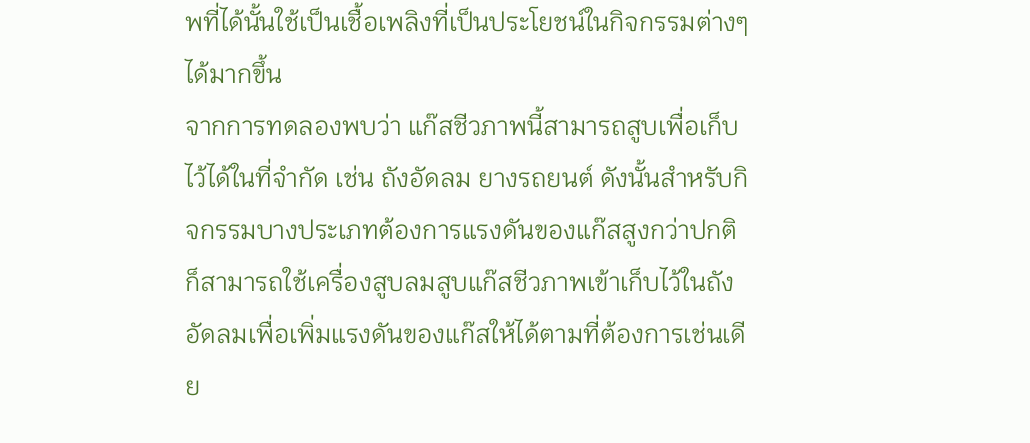พที่ได้นั้นใช้เป็นเชื้อเพลิงที่เป็นประโยชน์ในกิจกรรมต่างๆ ได้มากขึ้น
จากการทดลองพบว่า แก๊สชีวภาพนี้สามารถสูบเพื่อเก็บไว้ได้ในที่จำกัด เช่น ถังอัดลม ยางรถยนต์ ดังนั้นสำหรับกิจกรรมบางประเภทต้องการแรงดันของแก๊สสูงกว่าปกติ ก็สามารถใช้เครื่องสูบลมสูบแก๊สชีวภาพเข้าเก็บไว้ในถังอัดลมเพื่อเพิ่มแรงดันของแก๊สให้ได้ตามที่ต้องการเช่นเดีย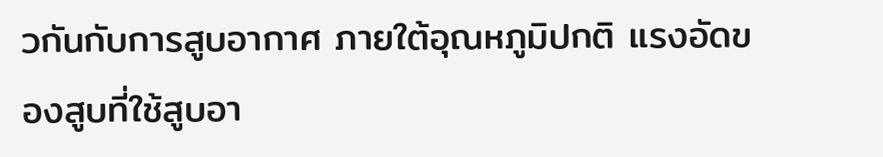วกันกับการสูบอากาศ ภายใต้อุณหภูมิปกติ แรงอัดของสูบที่ใช้สูบอา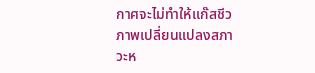กาศจะไม่ทำให้แก๊สชีวภาพเปลี่ยนแปลงสภาวะห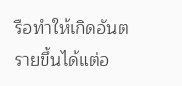รือทำให้เกิดอันตรายขึ้นได้แต่อ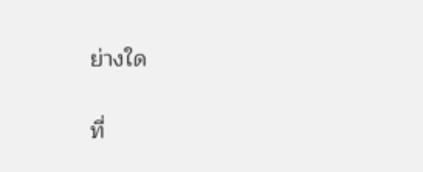ย่างใด

ที่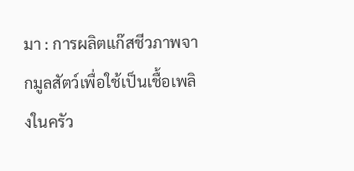มา : การผลิตแก๊สชีวภาพจากมูลสัตว์เพื่อใช้เป็นเชื้อเพลิงในครัว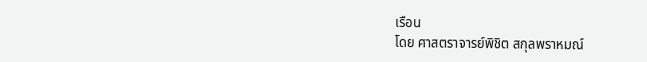เรือน
โดย ศาสตราจารย์พิชิต สกุลพราหมณ์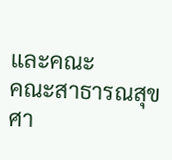และคณะ
คณะสาธารณสุขศา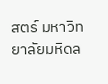สตร์ มหาวิทยาลัยมหิดล